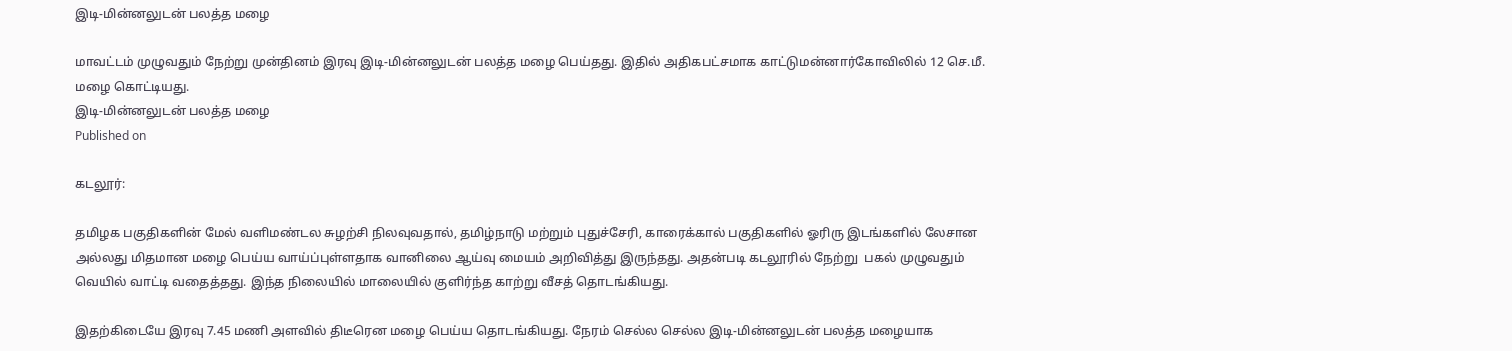இடி-மின்னலுடன் பலத்த மழை

மாவட்டம் முழுவதும் நேற்று முன்தினம் இரவு இடி-மின்னலுடன் பலத்த மழை பெய்தது. இதில் அதிகபட்சமாக காட்டுமன்னார்கோவிலில் 12 செ.மீ. மழை கொட்டியது.
இடி-மின்னலுடன் பலத்த மழை
Published on

கடலூர்:

தமிழக பகுதிகளின் மேல் வளிமண்டல சுழற்சி நிலவுவதால், தமிழ்நாடு மற்றும் புதுச்சேரி, காரைக்கால் பகுதிகளில் ஓரிரு இடங்களில் லேசான அல்லது மிதமான மழை பெய்ய வாய்ப்புள்ளதாக வானிலை ஆய்வு மையம் அறிவித்து இருந்தது. அதன்படி கடலூரில் நேற்று  பகல் முழுவதும் வெயில் வாட்டி வதைத்தது. இந்த நிலையில் மாலையில் குளிர்ந்த காற்று வீசத் தொடங்கியது.

இதற்கிடையே இரவு 7.45 மணி அளவில் திடீரென மழை பெய்ய தொடங்கியது. நேரம் செல்ல செல்ல இடி-மின்னலுடன் பலத்த மழையாக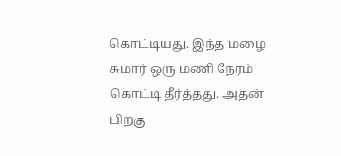கொட்டியது. இந்த மழை சுமார் ஒரு மணி நேரம் கொட்டி தீர்த்தது. அதன் பிறகு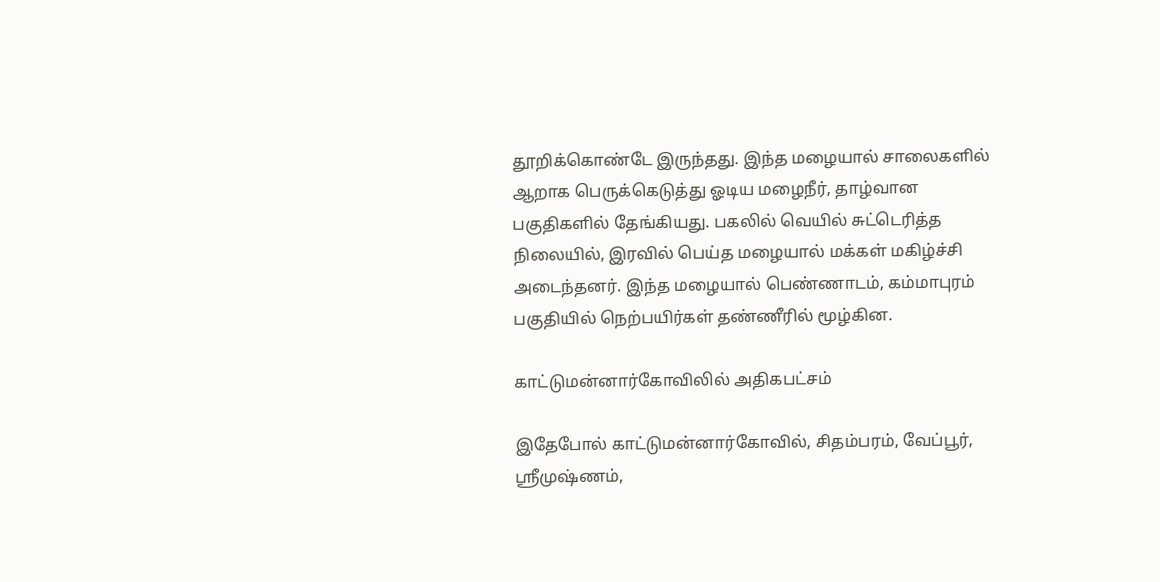தூறிக்கொண்டே இருந்தது. இந்த மழையால் சாலைகளில் ஆறாக பெருக்கெடுத்து ஓடிய மழைநீர், தாழ்வான பகுதிகளில் தேங்கியது. பகலில் வெயில் சுட்டெரித்த நிலையில், இரவில் பெய்த மழையால் மக்கள் மகிழ்ச்சி அடைந்தனர். இந்த மழையால் பெண்ணாடம், கம்மாபுரம் பகுதியில் நெற்பயிர்கள் தண்ணீரில் மூழ்கின.

காட்டுமன்னார்கோவிலில் அதிகபட்சம்

இதேபோல் காட்டுமன்னார்கோவில், சிதம்பரம், வேப்பூர், ஸ்ரீமுஷ்ணம்,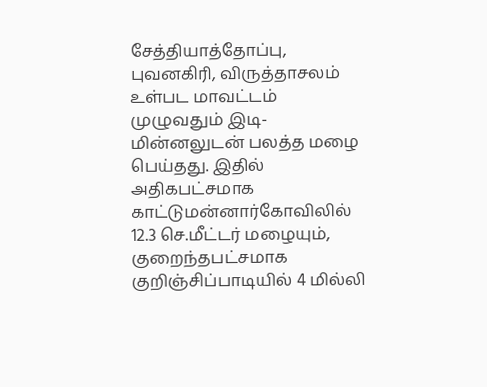சேத்தியாத்தோப்பு, புவனகிரி, விருத்தாசலம் உள்பட மாவட்டம் முழுவதும் இடி-மின்னலுடன் பலத்த மழை பெய்தது. இதில் அதிகபட்சமாக காட்டுமன்னார்கோவிலில் 12.3 செ.மீட்டர் மழையும், குறைந்தபட்சமாக குறிஞ்சிப்பாடியில் 4 மில்லி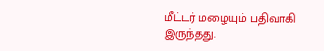மீட்டர் மழையும் பதிவாகி இருந்தது.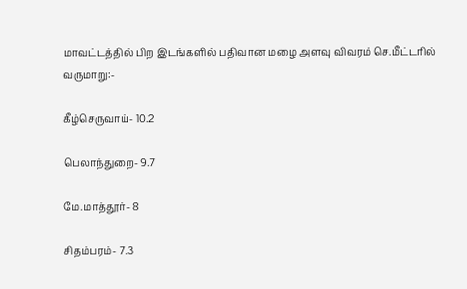மாவட்டத்தில் பிற இடங்களில் பதிவான மழை அளவு விவரம் செ.மீட்டரில் வருமாறு:-

கீழ்செருவாய்- 10.2

பெலாந்துறை- 9.7

மே.மாத்தூர்- 8

சிதம்பரம்- 7.3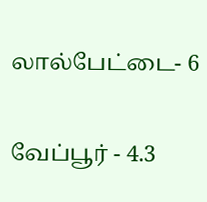லால்பேட்டை- 6

வேப்பூர் - 4.3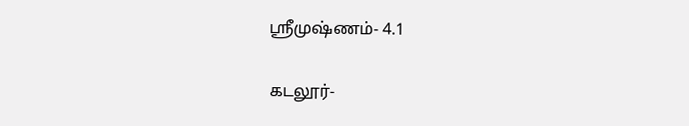ஸ்ரீமுஷ்ணம்- 4.1

கடலூர்-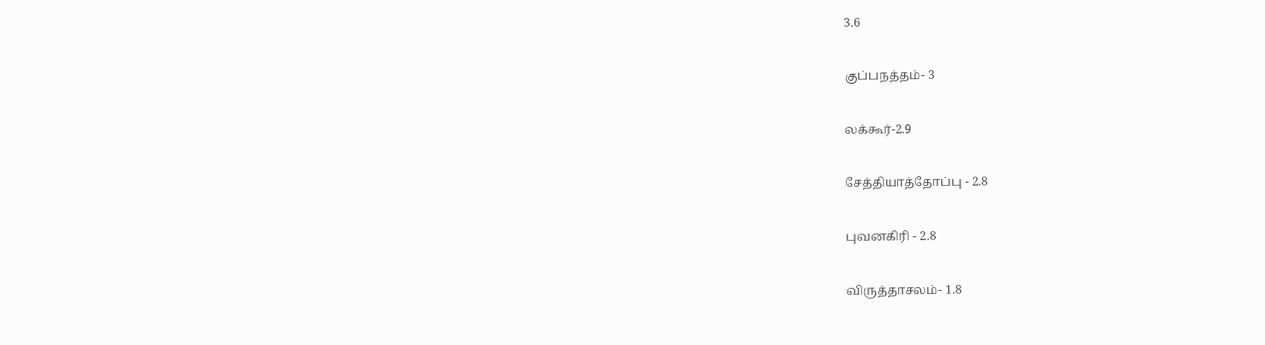3.6

குப்பநத்தம்- 3

லக்கூர்-2.9

சேத்தியாத்தோப்பு - 2.8

புவனகிரி - 2.8

விருத்தாசலம்- 1.8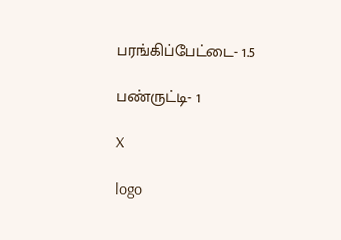பரங்கிப்பேட்டை- 1.5

பண்ருட்டி- 1

X

logo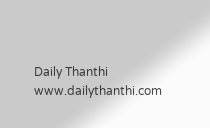Daily Thanthi
www.dailythanthi.com